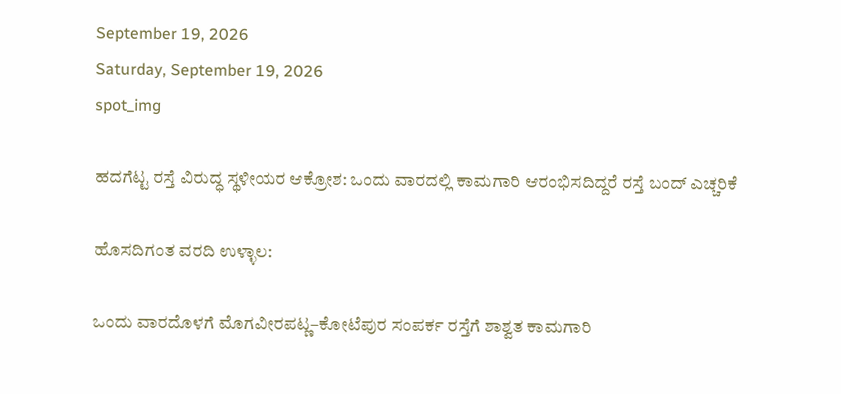September 19, 2026
Saturday, September 19, 2026
spot_img

ಹದಗೆಟ್ಟ ರಸ್ತೆ ವಿರುದ್ಧ ಸ್ಥಳೀಯರ ಆಕ್ರೋಶ: ಒಂದು ವಾರದಲ್ಲಿ ಕಾಮಗಾರಿ ಆರಂಭಿಸದಿದ್ದರೆ ರಸ್ತೆ ಬಂದ್ ಎಚ್ಚರಿಕೆ

ಹೊಸದಿಗಂತ ವರದಿ ಉಳ್ಳಾಲ:

ಒಂದು ವಾರದೊಳಗೆ ಮೊಗವೀರಪಟ್ಣ–ಕೋಟೆಪುರ ಸಂಪರ್ಕ ರಸ್ತೆಗೆ ಶಾಶ್ವತ ಕಾಮಗಾರಿ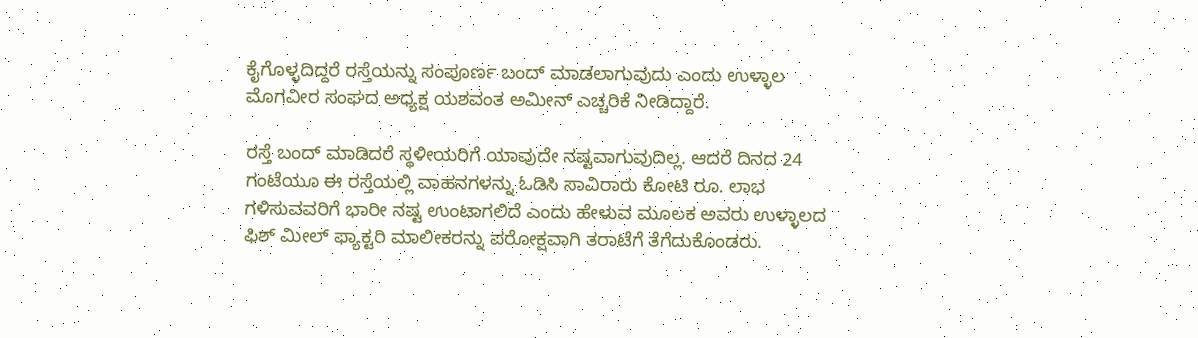ಕೈಗೊಳ್ಳದಿದ್ದರೆ ರಸ್ತೆಯನ್ನು ಸಂಪೂರ್ಣ ಬಂದ್ ಮಾಡಲಾಗುವುದು ಎಂದು ಉಳ್ಳಾಲ ಮೊಗವೀರ ಸಂಘದ ಅಧ್ಯಕ್ಷ ಯಶವಂತ ಅಮೀನ್ ಎಚ್ಚರಿಕೆ ನೀಡಿದ್ದಾರೆ.

ರಸ್ತೆ ಬಂದ್ ಮಾಡಿದರೆ ಸ್ಥಳೀಯರಿಗೆ ಯಾವುದೇ ನಷ್ಟವಾಗುವುದಿಲ್ಲ. ಆದರೆ ದಿನದ 24 ಗಂಟೆಯೂ ಈ ರಸ್ತೆಯಲ್ಲಿ ವಾಹನಗಳನ್ನು ಓಡಿಸಿ ಸಾವಿರಾರು ಕೋಟಿ ರೂ. ಲಾಭ ಗಳಿಸುವವರಿಗೆ ಭಾರೀ ನಷ್ಟ ಉಂಟಾಗಲಿದೆ ಎಂದು ಹೇಳುವ ಮೂಲಕ ಅವರು ಉಳ್ಳಾಲದ ಫಿಶ್ ಮೀಲ್ ಫ್ಯಾಕ್ಟರಿ ಮಾಲೀಕರನ್ನು ಪರೋಕ್ಷವಾಗಿ ತರಾಟೆಗೆ ತೆಗೆದುಕೊಂಡರು.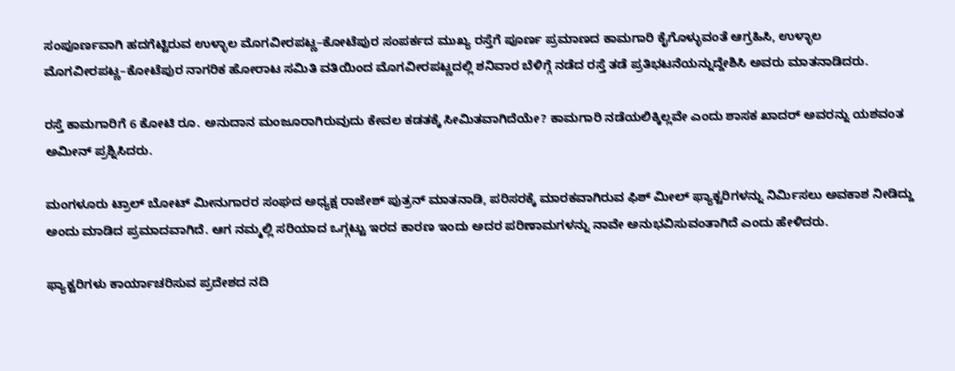ಸಂಪೂರ್ಣವಾಗಿ ಹದಗೆಟ್ಟಿರುವ ಉಳ್ಳಾಲ ಮೊಗವೀರಪಟ್ಣ–ಕೋಟೆಪುರ ಸಂಪರ್ಕದ ಮುಖ್ಯ ರಸ್ತೆಗೆ ಪೂರ್ಣ ಪ್ರಮಾಣದ ಕಾಮಗಾರಿ ಕೈಗೊಳ್ಳುವಂತೆ ಆಗ್ರಹಿಸಿ, ಉಳ್ಳಾಲ ಮೊಗವೀರಪಟ್ಣ–ಕೋಟೆಪುರ ನಾಗರಿಕ ಹೋರಾಟ ಸಮಿತಿ ವತಿಯಿಂದ ಮೊಗವೀರಪಟ್ಣದಲ್ಲಿ ಶನಿವಾರ ಬೆಳಿಗ್ಗೆ ನಡೆದ ರಸ್ತೆ ತಡೆ ಪ್ರತಿಭಟನೆಯನ್ನುದ್ದೇಶಿಸಿ ಅವರು ಮಾತನಾಡಿದರು.

ರಸ್ತೆ ಕಾಮಗಾರಿಗೆ 6 ಕೋಟಿ ರೂ. ಅನುದಾನ ಮಂಜೂರಾಗಿರುವುದು ಕೇವಲ ಕಡತಕ್ಕೆ ಸೀಮಿತವಾಗಿದೆಯೇ? ಕಾಮಗಾರಿ ನಡೆಯಲಿಕ್ಕಿಲ್ಲವೇ ಎಂದು ಶಾಸಕ ಖಾದರ್ ಅವರನ್ನು ಯಶವಂತ ಅಮೀನ್ ಪ್ರಶ್ನಿಸಿದರು.

ಮಂಗಳೂರು ಟ್ರಾಲ್ ಬೋಟ್ ಮೀನುಗಾರರ ಸಂಘದ ಅಧ್ಯಕ್ಷ ರಾಜೇಶ್ ಪುತ್ರನ್ ಮಾತನಾಡಿ, ಪರಿಸರಕ್ಕೆ ಮಾರಕವಾಗಿರುವ ಫಿಶ್ ಮೀಲ್ ಫ್ಯಾಕ್ಟರಿಗಳನ್ನು ನಿರ್ಮಿಸಲು ಅವಕಾಶ ನೀಡಿದ್ದು ಅಂದು ಮಾಡಿದ ಪ್ರಮಾದವಾಗಿದೆ. ಆಗ ನಮ್ಮಲ್ಲಿ ಸರಿಯಾದ ಒಗ್ಗಟ್ಟು ಇರದ ಕಾರಣ ಇಂದು ಅದರ ಪರಿಣಾಮಗಳನ್ನು ನಾವೇ ಅನುಭವಿಸುವಂತಾಗಿದೆ ಎಂದು ಹೇಳಿದರು.

ಫ್ಯಾಕ್ಟರಿಗಳು ಕಾರ್ಯಾಚರಿಸುವ ಪ್ರದೇಶದ ನದಿ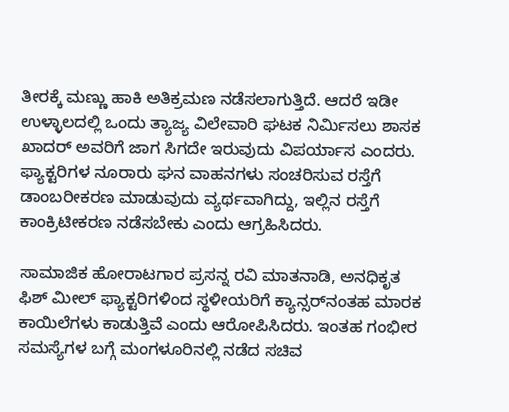ತೀರಕ್ಕೆ ಮಣ್ಣು ಹಾಕಿ ಅತಿಕ್ರಮಣ ನಡೆಸಲಾಗುತ್ತಿದೆ. ಆದರೆ ಇಡೀ ಉಳ್ಳಾಲದಲ್ಲಿ ಒಂದು ತ್ಯಾಜ್ಯ ವಿಲೇವಾರಿ ಘಟಕ ನಿರ್ಮಿಸಲು ಶಾಸಕ ಖಾದರ್ ಅವರಿಗೆ ಜಾಗ ಸಿಗದೇ ಇರುವುದು ವಿಪರ್ಯಾಸ ಎಂದರು. ಫ್ಯಾಕ್ಟರಿಗಳ ನೂರಾರು ಘನ ವಾಹನಗಳು ಸಂಚರಿಸುವ ರಸ್ತೆಗೆ ಡಾಂಬರೀಕರಣ ಮಾಡುವುದು ವ್ಯರ್ಥವಾಗಿದ್ದು, ಇಲ್ಲಿನ ರಸ್ತೆಗೆ ಕಾಂಕ್ರಿಟೀಕರಣ ನಡೆಸಬೇಕು ಎಂದು ಆಗ್ರಹಿಸಿದರು.

ಸಾಮಾಜಿಕ ಹೋರಾಟಗಾರ ಪ್ರಸನ್ನ ರವಿ ಮಾತನಾಡಿ, ಅನಧಿಕೃತ ಫಿಶ್ ಮೀಲ್ ಫ್ಯಾಕ್ಟರಿಗಳಿಂದ ಸ್ಥಳೀಯರಿಗೆ ಕ್ಯಾನ್ಸರ್‌ನಂತಹ ಮಾರಕ ಕಾಯಿಲೆಗಳು ಕಾಡುತ್ತಿವೆ ಎಂದು ಆರೋಪಿಸಿದರು. ಇಂತಹ ಗಂಭೀರ ಸಮಸ್ಯೆಗಳ ಬಗ್ಗೆ ಮಂಗಳೂರಿನಲ್ಲಿ ನಡೆದ ಸಚಿವ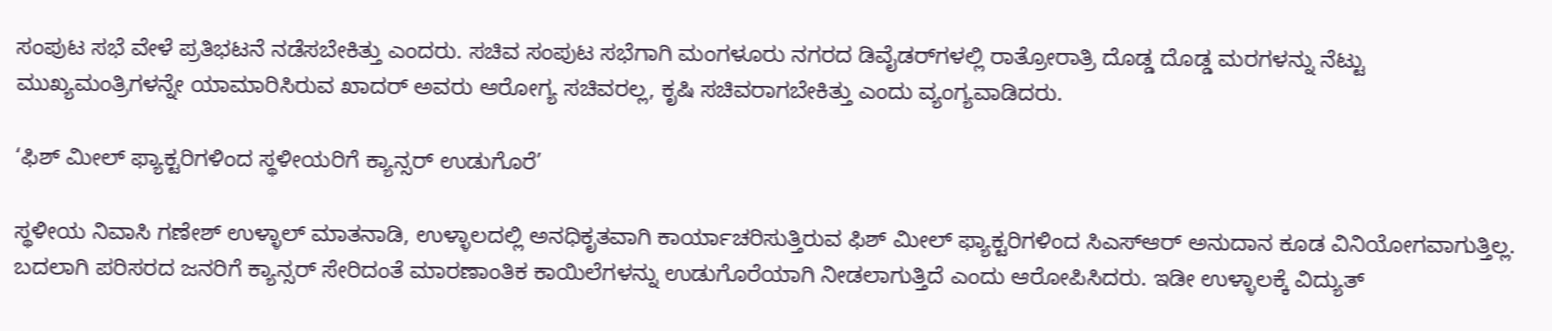ಸಂಪುಟ ಸಭೆ ವೇಳೆ ಪ್ರತಿಭಟನೆ ನಡೆಸಬೇಕಿತ್ತು ಎಂದರು. ಸಚಿವ ಸಂಪುಟ ಸಭೆಗಾಗಿ ಮಂಗಳೂರು ನಗರದ ಡಿವೈಡರ್‌ಗಳಲ್ಲಿ ರಾತ್ರೋರಾತ್ರಿ ದೊಡ್ಡ ದೊಡ್ಡ ಮರಗಳನ್ನು ನೆಟ್ಟು ಮುಖ್ಯಮಂತ್ರಿಗಳನ್ನೇ ಯಾಮಾರಿಸಿರುವ ಖಾದರ್ ಅವರು ಆರೋಗ್ಯ ಸಚಿವರಲ್ಲ, ಕೃಷಿ ಸಚಿವರಾಗಬೇಕಿತ್ತು ಎಂದು ವ್ಯಂಗ್ಯವಾಡಿದರು.

‘ಫಿಶ್ ಮೀಲ್ ಫ್ಯಾಕ್ಟರಿಗಳಿಂದ ಸ್ಥಳೀಯರಿಗೆ ಕ್ಯಾನ್ಸರ್ ಉಡುಗೊರೆ’

ಸ್ಥಳೀಯ ನಿವಾಸಿ ಗಣೇಶ್ ಉಳ್ಳಾಲ್ ಮಾತನಾಡಿ, ಉಳ್ಳಾಲದಲ್ಲಿ ಅನಧಿಕೃತವಾಗಿ ಕಾರ್ಯಾಚರಿಸುತ್ತಿರುವ ಫಿಶ್ ಮೀಲ್ ಫ್ಯಾಕ್ಟರಿಗಳಿಂದ ಸಿಎಸ್ಆರ್ ಅನುದಾನ ಕೂಡ ವಿನಿಯೋಗವಾಗುತ್ತಿಲ್ಲ. ಬದಲಾಗಿ ಪರಿಸರದ ಜನರಿಗೆ ಕ್ಯಾನ್ಸರ್ ಸೇರಿದಂತೆ ಮಾರಣಾಂತಿಕ ಕಾಯಿಲೆಗಳನ್ನು ಉಡುಗೊರೆಯಾಗಿ ನೀಡಲಾಗುತ್ತಿದೆ ಎಂದು ಆರೋಪಿಸಿದರು. ಇಡೀ ಉಳ್ಳಾಲಕ್ಕೆ ವಿದ್ಯುತ್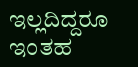ಇಲ್ಲದಿದ್ದರೂ ಇಂತಹ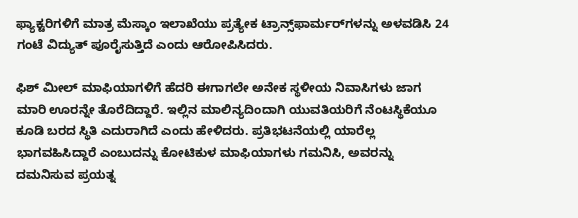ಫ್ಯಾಕ್ಟರಿಗಳಿಗೆ ಮಾತ್ರ ಮೆಸ್ಕಾಂ ಇಲಾಖೆಯು ಪ್ರತ್ಯೇಕ ಟ್ರಾನ್ಸ್‌ಫಾರ್ಮರ್‌ಗಳನ್ನು ಅಳವಡಿಸಿ 24 ಗಂಟೆ ವಿದ್ಯುತ್ ಪೂರೈಸುತ್ತಿದೆ ಎಂದು ಆರೋಪಿಸಿದರು.

ಫಿಶ್ ಮೀಲ್ ಮಾಫಿಯಾಗಳಿಗೆ ಹೆದರಿ ಈಗಾಗಲೇ ಅನೇಕ ಸ್ಥಳೀಯ ನಿವಾಸಿಗಳು ಜಾಗ ಮಾರಿ ಊರನ್ನೇ ತೊರೆದಿದ್ದಾರೆ. ಇಲ್ಲಿನ ಮಾಲಿನ್ಯದಿಂದಾಗಿ ಯುವತಿಯರಿಗೆ ನೆಂಟಸ್ಥಿಕೆಯೂ ಕೂಡಿ ಬರದ ಸ್ಥಿತಿ ಎದುರಾಗಿದೆ ಎಂದು ಹೇಳಿದರು. ಪ್ರತಿಭಟನೆಯಲ್ಲಿ ಯಾರೆಲ್ಲ ಭಾಗವಹಿಸಿದ್ದಾರೆ ಎಂಬುದನ್ನು ಕೋಟಿಕುಳ ಮಾಫಿಯಾಗಳು ಗಮನಿಸಿ, ಅವರನ್ನು ದಮನಿಸುವ ಪ್ರಯತ್ನ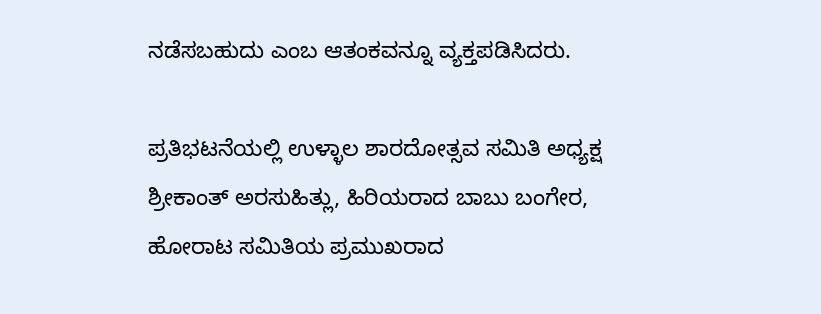ನಡೆಸಬಹುದು ಎಂಬ ಆತಂಕವನ್ನೂ ವ್ಯಕ್ತಪಡಿಸಿದರು.

ಪ್ರತಿಭಟನೆಯಲ್ಲಿ ಉಳ್ಳಾಲ ಶಾರದೋತ್ಸವ ಸಮಿತಿ ಅಧ್ಯಕ್ಷ ಶ್ರೀಕಾಂತ್ ಅರಸುಹಿತ್ಲು, ಹಿರಿಯರಾದ ಬಾಬು ಬಂಗೇರ, ಹೋರಾಟ ಸಮಿತಿಯ ಪ್ರಮುಖರಾದ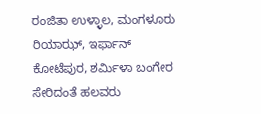ರಂಜಿತಾ ಉಳ್ಳಾಲ, ಮಂಗಳೂರು ರಿಯಾಝ್, ಇರ್ಫಾನ್ ಕೋಟೆಪುರ, ಶರ್ಮಿಳಾ ಬಂಗೇರ ಸೇರಿದಂತೆ ಹಲವರು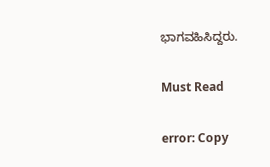ಭಾಗವಹಿಸಿದ್ದರು.

Must Read

error: Copy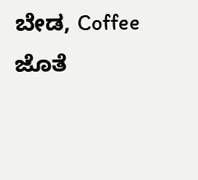ಬೇಡ, Coffee ಜೊತೆ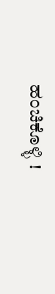ಹಂಚಿಕೊಳ್ಳಿ !